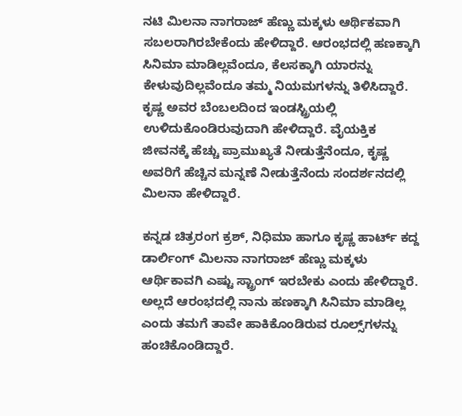ನಟಿ ಮಿಲನಾ ನಾಗರಾಜ್ ಹೆಣ್ಣು ಮಕ್ಕಳು ಆರ್ಥಿಕವಾಗಿ ಸಬಲರಾಗಿರಬೇಕೆಂದು ಹೇಳಿದ್ದಾರೆ. ಆರಂಭದಲ್ಲಿ ಹಣಕ್ಕಾಗಿ ಸಿನಿಮಾ ಮಾಡಿಲ್ಲವೆಂದೂ, ಕೆಲಸಕ್ಕಾಗಿ ಯಾರನ್ನು ಕೇಳುವುದಿಲ್ಲವೆಂದೂ ತಮ್ಮ ನಿಯಮಗಳನ್ನು ತಿಳಿಸಿದ್ದಾರೆ. ಕೃಷ್ಣ ಅವರ ಬೆಂಬಲದಿಂದ ಇಂಡಸ್ಟ್ರಿಯಲ್ಲಿ ಉಳಿದುಕೊಂಡಿರುವುದಾಗಿ ಹೇಳಿದ್ದಾರೆ. ವೈಯಕ್ತಿಕ ಜೀವನಕ್ಕೆ ಹೆಚ್ಚು ಪ್ರಾಮುಖ್ಯತೆ ನೀಡುತ್ತೆನೆಂದೂ, ಕೃಷ್ಣ ಅವರಿಗೆ ಹೆಚ್ಚಿನ ಮನ್ನಣೆ ನೀಡುತ್ತೆನೆಂದು ಸಂದರ್ಶನದಲ್ಲಿ ಮಿಲನಾ ಹೇಳಿದ್ದಾರೆ.

ಕನ್ನಡ ಚಿತ್ರರಂಗ ಕ್ರಶ್, ನಿಧಿಮಾ ಹಾಗೂ ಕೃಷ್ಣ ಹಾರ್ಟ್‌ ಕದ್ದ ಡಾರ್ಲಿಂಗ್ ಮಿಲನಾ ನಾಗರಾಜ್‌ ಹೆಣ್ಣು ಮಕ್ಕಳು ಆರ್ಥಿಕಾವಗಿ ಎಷ್ಟು ಸ್ಟ್ರಾಂಗ್ ಇರಬೇಕು ಎಂದು ಹೇಳಿದ್ದಾರೆ. ಅಲ್ಲದೆ ಆರಂಭದಲ್ಲಿ ನಾನು ಹಣಕ್ಕಾಗಿ ಸಿನಿಮಾ ಮಾಡಿಲ್ಲ ಎಂದು ತಮಗೆ ತಾವೇ ಹಾಕಿಕೊಂಡಿರುವ ರೂಲ್ಸ್‌ಗಳನ್ನು ಹಂಚಿಕೊಂಡಿದ್ದಾರೆ.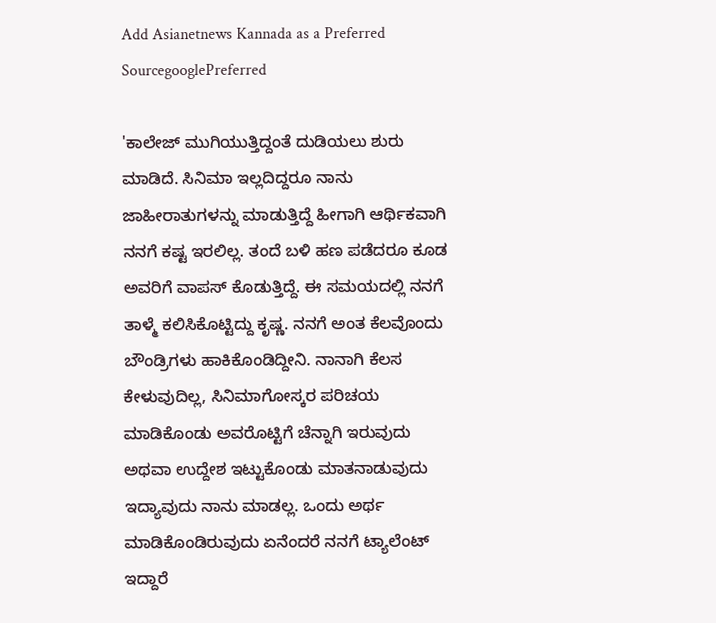Add Asianetnews Kannada as a Preferred SourcegooglePreferred

'ಕಾಲೇಜ್ ಮುಗಿಯುತ್ತಿದ್ದಂತೆ ದುಡಿಯಲು ಶುರು ಮಾಡಿದೆ. ಸಿನಿಮಾ ಇಲ್ಲದಿದ್ದರೂ ನಾನು ಜಾಹೀರಾತುಗಳನ್ನು ಮಾಡುತ್ತಿದ್ದೆ ಹೀಗಾಗಿ ಆರ್ಥಿಕವಾಗಿ ನನಗೆ ಕಷ್ಟ ಇರಲಿಲ್ಲ. ತಂದೆ ಬಳಿ ಹಣ ಪಡೆದರೂ ಕೂಡ ಅವರಿಗೆ ವಾಪಸ್ ಕೊಡುತ್ತಿದ್ದೆ. ಈ ಸಮಯದಲ್ಲಿ ನನಗೆ ತಾಳ್ಮೆ ಕಲಿಸಿಕೊಟ್ಟಿದ್ದು ಕೃಷ್ಣ. ನನಗೆ ಅಂತ ಕೆಲವೊಂದು ಬೌಂಡ್ರಿಗಳು ಹಾಕಿಕೊಂಡಿದ್ದೀನಿ. ನಾನಾಗಿ ಕೆಲಸ ಕೇಳುವುದಿಲ್ಲ, ಸಿನಿಮಾಗೋಸ್ಕರ ಪರಿಚಯ ಮಾಡಿಕೊಂಡು ಅವರೊಟ್ಟಿಗೆ ಚೆನ್ನಾಗಿ ಇರುವುದು ಅಥವಾ ಉದ್ದೇಶ ಇಟ್ಟುಕೊಂಡು ಮಾತನಾಡುವುದು ಇದ್ಯಾವುದು ನಾನು ಮಾಡಲ್ಲ. ಒಂದು ಅರ್ಥ ಮಾಡಿಕೊಂಡಿರುವುದು ಏನೆಂದರೆ ನನಗೆ ಟ್ಯಾಲೆಂಟ್ ಇದ್ದಾರೆ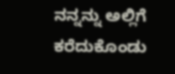ನನ್ನನ್ನು ಅಲ್ಲಿಗೆ ಕರೆದುಕೊಂಡು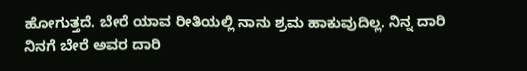ಹೋಗುತ್ತದೆ. ಬೇರೆ ಯಾವ ರೀತಿಯಲ್ಲಿ ನಾನು ಶ್ರಮ ಹಾಕುವುದಿಲ್ಲ. ನಿನ್ನ ದಾರಿ ನಿನಗೆ ಬೇರೆ ಅವರ ದಾರಿ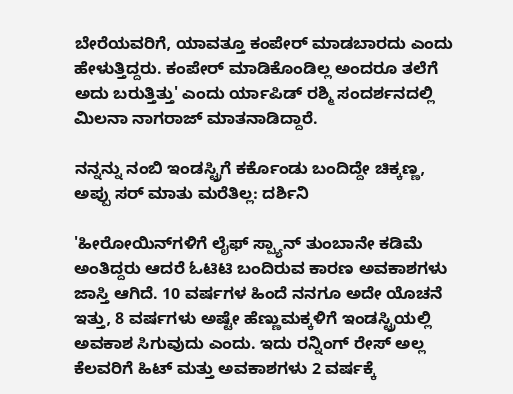ಬೇರೆಯವರಿಗೆ, ಯಾವತ್ತೂ ಕಂಪೇರ್ ಮಾಡಬಾರದು ಎಂದು ಹೇಳುತ್ತಿದ್ದರು. ಕಂಪೇರ್ ಮಾಡಿಕೊಂಡಿಲ್ಲ ಅಂದರೂ ತಲೆಗೆ ಅದು ಬರುತ್ತಿತ್ತು' ಎಂದು ರ್ಯಾಪಿಡ್ ರಶ್ಮಿ ಸಂದರ್ಶನದಲ್ಲಿ ಮಿಲನಾ ನಾಗರಾಜ್ ಮಾತನಾಡಿದ್ದಾರೆ.

ನನ್ನನ್ನು ನಂಬಿ ಇಂಡಸ್ಟ್ರಿಗೆ ಕರ್ಕೊಂಡು ಬಂದಿದ್ದೇ ಚಿಕ್ಕಣ್ಣ, ಅಪ್ಪು ಸರ್ ಮಾತು ಮರೆತಿಲ್ಲ: ದರ್ಶಿನಿ

'ಹೀರೋಯಿನ್‌ಗಳಿಗೆ ಲೈಫ್‌ ಸ್ಪ್ಯಾನ್ ತುಂಬಾನೇ ಕಡಿಮೆ ಅಂತಿದ್ದರು ಆದರೆ ಓಟಿಟಿ ಬಂದಿರುವ ಕಾರಣ ಅವಕಾಶಗಳು ಜಾಸ್ತಿ ಆಗಿದೆ. 10 ವರ್ಷಗಳ ಹಿಂದೆ ನನಗೂ ಅದೇ ಯೊಚನೆ ಇತ್ತು, 8 ವರ್ಷಗಳು ಅಷ್ಟೇ ಹೆಣ್ಣುಮಕ್ಕಳಿಗೆ ಇಂಡಸ್ಟ್ರಿಯಲ್ಲಿ ಅವಕಾಶ ಸಿಗುವುದು ಎಂದು. ಇದು ರನ್ನಿಂಗ್ ರೇಸ್ ಅಲ್ಲ ಕೆಲವರಿಗೆ ಹಿಟ್ ಮತ್ತು ಅವಕಾಶಗಳು 2 ವರ್ಷಕ್ಕೆ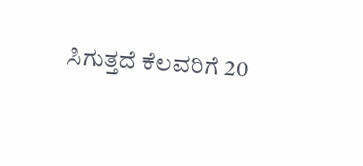ಸಿಗುತ್ತದೆ ಕೆಲವರಿಗೆ 20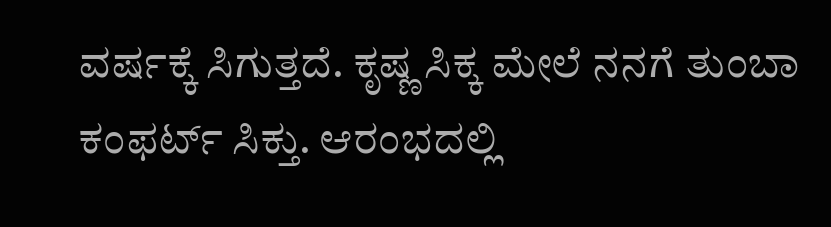ವರ್ಷಕ್ಕೆ ಸಿಗುತ್ತದೆ. ಕೃಷ್ಣ ಸಿಕ್ಕ ಮೇಲೆ ನನಗೆ ತುಂಬಾ ಕಂಫರ್ಟ್ ಸಿಕ್ತು. ಆರಂಭದಲ್ಲಿ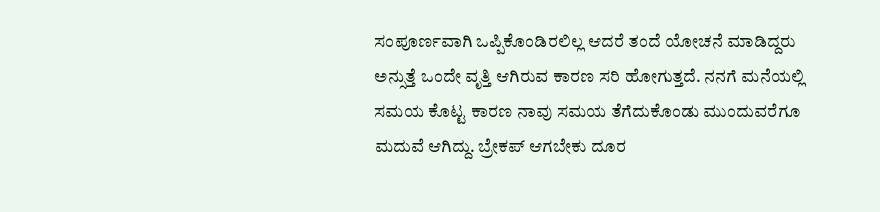ಸಂಪೂರ್ಣವಾಗಿ ಒಪ್ಪಿಕೊಂಡಿರಲಿಲ್ಲ ಆದರೆ ತಂದೆ ಯೋಚನೆ ಮಾಡಿದ್ದರು ಅನ್ಸುತ್ತೆ ಒಂದೇ ವೃತ್ತಿ ಆಗಿರುವ ಕಾರಣ ಸರಿ ಹೋಗುತ್ತದೆ. ನನಗೆ ಮನೆಯಲ್ಲಿ ಸಮಯ ಕೊಟ್ಟ ಕಾರಣ ನಾವು ಸಮಯ ತೆಗೆದುಕೊಂಡು ಮುಂದುವರೆಗೂ ಮದುವೆ ಆಗಿದ್ದು. ಬ್ರೇಕಪ್ ಆಗಬೇಕು ದೂರ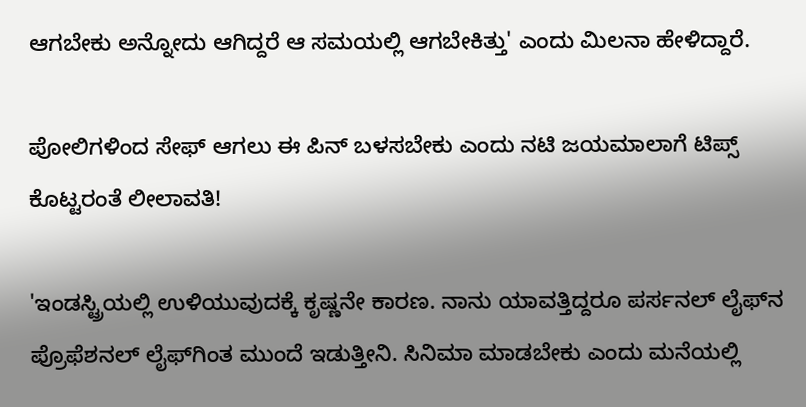ಆಗಬೇಕು ಅನ್ನೋದು ಆಗಿದ್ದರೆ ಆ ಸಮಯಲ್ಲಿ ಆಗಬೇಕಿತ್ತು' ಎಂದು ಮಿಲನಾ ಹೇಳಿದ್ದಾರೆ.

ಪೋಲಿಗಳಿಂದ ಸೇಫ್‌ ಆಗಲು ಈ ಪಿನ್ ಬಳಸಬೇಕು ಎಂದು ನಟಿ ಜಯಮಾಲಾಗೆ ಟಿಪ್ಸ್‌ ಕೊಟ್ಟರಂತೆ ಲೀಲಾವತಿ!

'ಇಂಡಸ್ಟ್ರಿಯಲ್ಲಿ ಉಳಿಯುವುದಕ್ಕೆ ಕೃಷ್ಣನೇ ಕಾರಣ. ನಾನು ಯಾವತ್ತಿದ್ದರೂ ಪರ್ಸನಲ್ ಲೈಫ್‌ನ ಪ್ರೊಫೆಶನಲ್‌ ಲೈಫ್‌ಗಿಂತ ಮುಂದೆ ಇಡುತ್ತೀನಿ. ಸಿನಿಮಾ ಮಾಡಬೇಕು ಎಂದು ಮನೆಯಲ್ಲಿ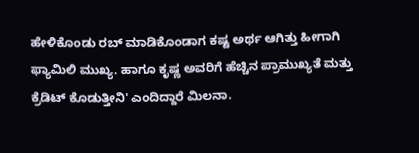ಹೇಳಿಕೊಂಡು ರಬ್ ಮಾಡಿಕೊಂಡಾಗ ಕಷ್ಟ ಅರ್ಥ ಆಗಿತ್ತು ಹೀಗಾಗಿ ಫ್ಯಾಮಿಲಿ ಮುಖ್ಯ. ಹಾಗೂ ಕೃಷ್ಣ ಅವರಿಗೆ ಹೆಚ್ಚಿನ ಪ್ರಾಮುಖ್ಯತೆ ಮತ್ತು ಕ್ರೆಡಿಟ್ ಕೊಡುತ್ತೀನಿ' ಎಂದಿದ್ದಾರೆ ಮಿಲನಾ.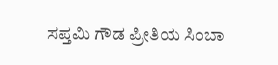ಸಪ್ತಮಿ ಗೌಡ ಪ್ರೀತಿಯ ಸಿಂಬಾ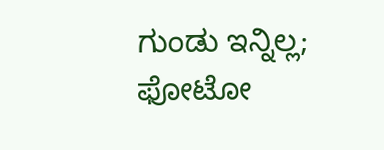ಗುಂಡು ಇನ್ನಿಲ್ಲ; ಫೋಟೋ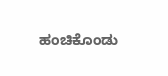ಹಂಚಿಕೊಂಡು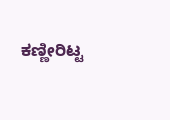ಕಣ್ಣೀರಿಟ್ಟ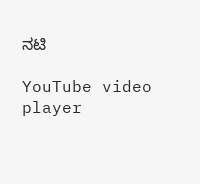ನಟಿ

YouTube video player